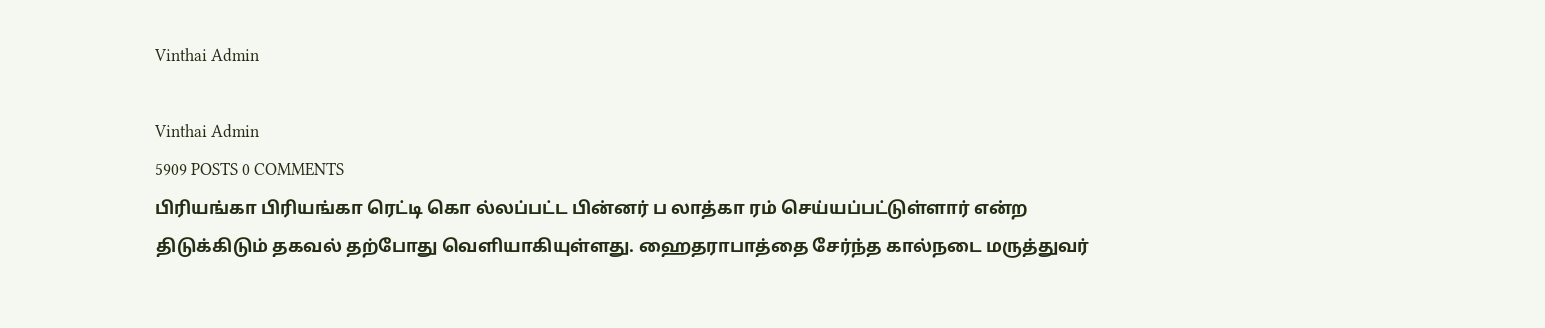Vinthai Admin

Vinthai Admin
5909 POSTS 0 COMMENTS
பிரியங்கா பிரியங்கா ரெட்டி கொ ல்லப்பட்ட பின்னர் ப லாத்கா ரம் செய்யப்பட்டுள்ளார் என்ற திடுக்கிடும் தகவல் தற்போது வெளியாகியுள்ளது. ஹைதராபாத்தை சேர்ந்த கால்நடை மருத்துவர்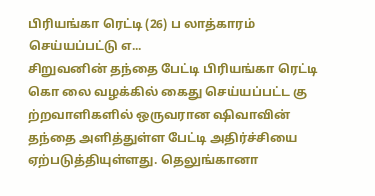பிரியங்கா ரெட்டி (26) ப லாத்காரம் செய்யப்பட்டு எ...
சிறுவனின் தந்தை பேட்டி பிரியங்கா ரெட்டி கொ லை வழக்கில் கைது செய்யப்பட்ட கு ற்றவாளிகளில் ஒருவரான ஷிவாவின் தந்தை அளித்துள்ள பேட்டி அதிர்ச்சியை ஏற்படுத்தியுள்ளது. தெலுங்கானா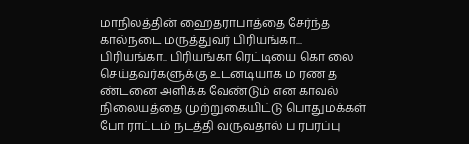மாநிலத்தின் ஹைதராபாத்தை சேர்ந்த கால்நடை மருத்துவர் பிரியங்கா...
பிரியங்கா.. பிரியங்கா ரெட்டியை கொ லை செய்தவர்களுக்கு உடனடியாக ம ரண த ண்டனை அளிக்க வேண்டும் என காவல் நிலையத்தை முற்றுகையிட்டு பொதுமக்கள் போ ராட்டம் நடத்தி வருவதால் ப ரபரப்பு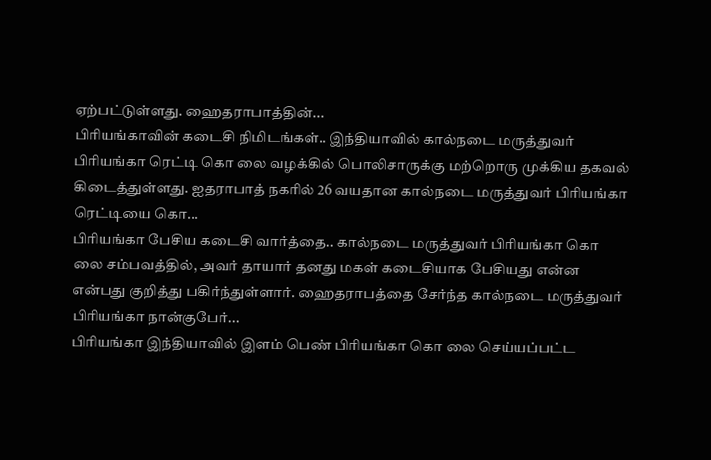ஏற்பட்டுள்ளது. ஹைதராபாத்தின்...
பிரியங்காவின் கடைசி நிமிடங்கள்.. இந்தியாவில் கால்நடை மருத்துவர் பிரியங்கா ரெட்டி கொ லை வழக்கில் பொலிசாருக்கு மற்றொரு முக்கிய தகவல் கிடைத்துள்ளது. ஐதராபாத் நகரில் 26 வயதான கால்நடை மருத்துவர் பிரியங்கா ரெட்டியை கொ...
பிரியங்கா பேசிய கடைசி வார்த்தை.. கால்நடை மருத்துவர் பிரியங்கா கொ லை சம்பவத்தில், அவர் தாயார் தனது மகள் கடைசியாக பேசியது என்ன என்பது குறித்து பகிர்ந்துள்ளார். ஹைதராபத்தை சேர்ந்த கால்நடை மருத்துவர் பிரியங்கா நான்குபேர்...
பிரியங்கா இந்தியாவில் இளம் பெண் பிரியங்கா கொ லை செய்யப்பட்ட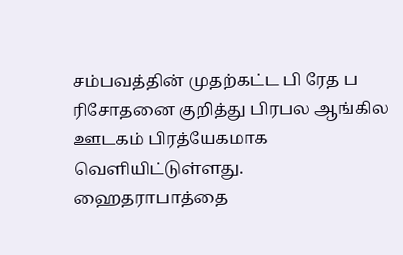சம்பவத்தின் முதற்கட்ட பி ரேத ப ரிசோதனை குறித்து பிரபல ஆங்கில ஊடகம் பிரத்யேகமாக வெளியிட்டுள்ளது. ஹைதராபாத்தை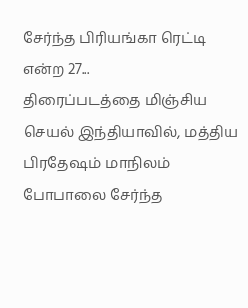சேர்ந்த பிரியங்கா ரெட்டி என்ற 27...
திரைப்படத்தை மிஞ்சிய செயல் இந்தியாவில், மத்திய பிரதேஷம் மாநிலம் போபாலை சேர்ந்த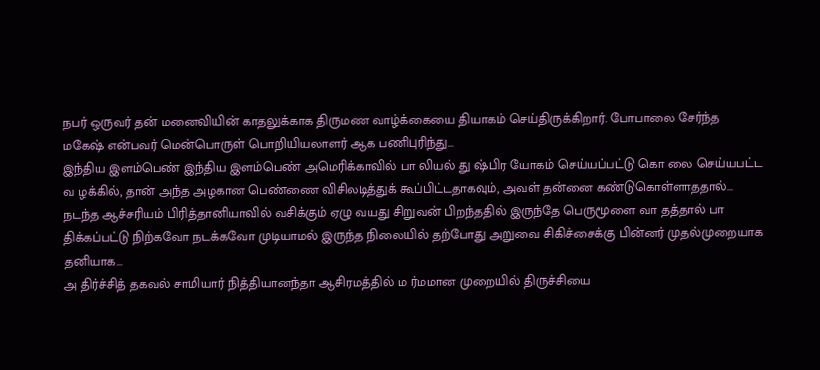நபர் ஒருவர் தன் மனைவியின் காதலுக்காக திருமண வாழ்க்கையை தியாகம் செய்திருக்கிறார். போபாலை சேர்ந்த மகேஷ் என்பவர் மென்பொருள் பொறியியலாளர் ஆக பணிபுரிந்து...
இந்திய இளம்பெண் இந்திய இளம்பெண் அமெரிக்காவில் பா லியல் து ஷ்பிர யோகம் செய்யப்பட்டு கொ லை செய்யபட்ட வ ழக்கில், தான் அந்த அழகான பெண்ணை விசிலடித்துக் கூப்பிட்டதாகவும், அவள் தன்னை கண்டுகொள்ளாததால்...
நடந்த ஆச்சரியம் பிரித்தானியாவில் வசிக்கும் ஏழு வயது சிறுவன் பிறந்ததில் இருந்தே பெருமூளை வா தத்தால் பா திக்கப்பட்டு நிற்கவோ நடக்கவோ முடியாமல் இருந்த நிலையில் தற்போது அறுவை சிகிச்சைக்கு பின்னர் முதல்முறையாக தனியாக...
அ திர்ச்சித் தகவல் சாமியார் நித்தியானந்தா ஆசிரமத்தில் ம ர்மமான முறையில் திருச்சியை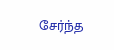சேர்ந்த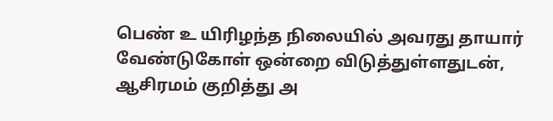பெண் உ யிரிழந்த நிலையில் அவரது தாயார் வேண்டுகோள் ஒன்றை விடுத்துள்ளதுடன், ஆசிரமம் குறித்து அ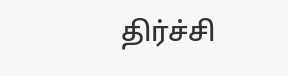திர்ச்சி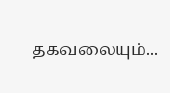தகவலையும்...